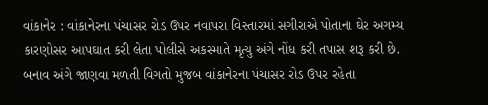વાંકાનેર : વાંકાનેરના પંચાસર રોડ ઉપર નવાપરા વિસ્તારમાં સગીરાએ પોતાના ઘેર અગમ્ય કારણોસર આપઘાત કરી લેતા પોલીસે અકસ્માતે મૃત્યુ અંગે નોંધ કરી તપાસ શરૂ કરી છે. બનાવ અંગે જાણવા મળતી વિગતો મુજબ વાંકાનેરના પંચાસર રોડ ઉપર રહેતા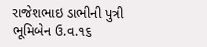રાજેશભાઇ ડાભીની પુત્રી ભૂમિબેન ઉ.વ.૧૬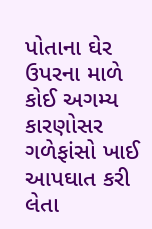પોતાના ઘેર ઉપરના માળે કોઈ અગમ્ય કારણોસર ગળેફાંસો ખાઈ આપઘાત કરી લેતા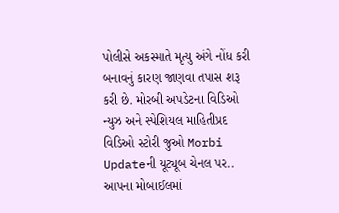પોલીસે અકસ્માતે મૃત્યુ અંગે નોંધ કરી બનાવનું કારણ જાણવા તપાસ શરૂ કરી છે. મોરબી અપડેટના વિડિઓ ન્યુઝ અને સ્પેશિયલ માહિતીપ્રદ વિડિઓ સ્ટોરી જુઓ Morbi Updateની યૂટ્યૂબ ચેનલ પર.. આપના મોબાઈલમાં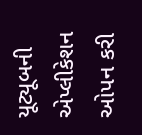યૂટ્યૂબની એપ્લીકેશન ઓપન કરી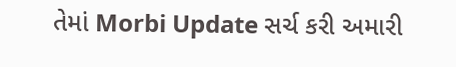તેમાં Morbi Update સર્ચ કરી અમારી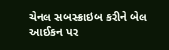ચેનલ સબસ્ક્રાઇબ કરીને બેલ આઈકન પર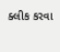ક્લીક કરવા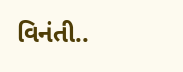વિનંતી..